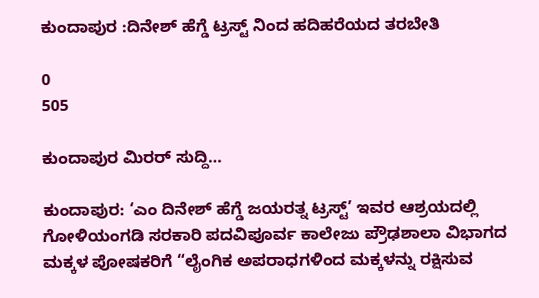ಕುಂದಾಪುರ :ದಿನೇಶ್ ಹೆಗ್ಡೆ ಟ್ರಸ್ಟ್ ನಿಂದ ಹದಿಹರೆಯದ ತರಬೇತಿ

0
505

ಕುಂದಾಪುರ ಮಿರರ್ ಸುದ್ದಿ…

ಕುಂದಾಪುರ: ‘ಎಂ ದಿನೇಶ್ ಹೆಗ್ಡೆ ಜಯರತ್ನ ಟ್ರಸ್ಟ್’ ಇವರ ಆಶ್ರಯದಲ್ಲಿ ಗೋಳಿಯಂಗಡಿ ಸರಕಾರಿ ಪದವಿಪೂರ್ವ ಕಾಲೇಜು ಪ್ರೌಢಶಾಲಾ ವಿಭಾಗದ ಮಕ್ಕಳ ಪೋಷಕರಿಗೆ “ಲೈಂಗಿಕ ಅಪರಾಧಗಳಿಂದ ಮಕ್ಕಳನ್ನು ರಕ್ಷಿಸುವ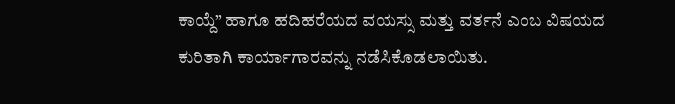ಕಾಯ್ದೆ” ಹಾಗೂ ಹದಿಹರೆಯದ ವಯಸ್ಸು ಮತ್ತು ವರ್ತನೆ ಎಂಬ ವಿಷಯದ ಕುರಿತಾಗಿ ಕಾರ್ಯಾಗಾರವನ್ನು ನಡೆಸಿಕೊಡಲಾಯಿತು.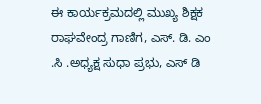ಈ ಕಾರ್ಯಕ್ರಮದಲ್ಲಿ ಮುಖ್ಯ ಶಿಕ್ಷಕ ರಾಘವೇಂದ್ರ ಗಾಣಿಗ, ಎಸ್. ಡಿ. ಎಂ .ಸಿ .ಅಧ್ಯಕ್ಷ ಸುಧಾ ಪ್ರಭು, ಎಸ್ ಡಿ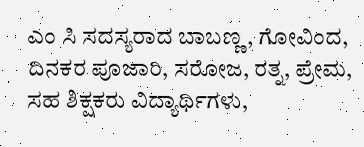ಎಂ ಸಿ ಸದಸ್ಯರಾದ ಬಾಬಣ್ಣ, ಗೋವಿಂದ, ದಿನಕರ ಪೂಜಾರಿ, ಸರೋಜ, ರತ್ನ, ಪ್ರೇಮ, ಸಹ ಶಿಕ್ಷಕರು ವಿದ್ಯಾರ್ಥಿಗಳು,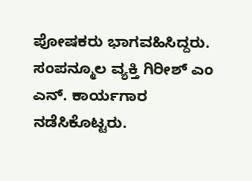ಪೋಷಕರು ಭಾಗವಹಿಸಿದ್ದರು. ಸಂಪನ್ಮೂಲ ವ್ಯಕ್ತಿ ಗಿರೀಶ್ ಎಂ ಎನ್. ಕಾರ್ಯಗಾರ ನಡೆಸಿಕೊಟ್ಟರು.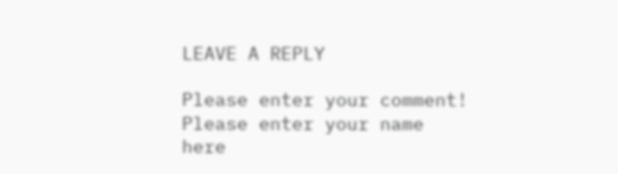LEAVE A REPLY

Please enter your comment!
Please enter your name here